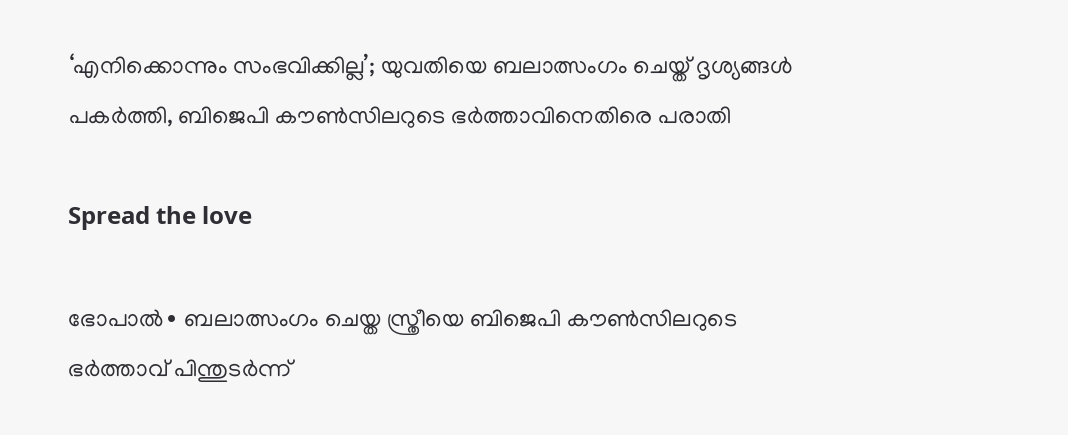‘എനിക്കൊന്നും സംഭവിക്കില്ല’; യുവതിയെ ബലാത്സംഗം ചെയ്ത് ദൃശ്യങ്ങൾ പകർത്തി, ബിജെപി കൗൺസിലറുടെ ഭർത്താവിനെതിരെ പരാതി

Spread the love

ഭോപാൽ∙ ബലാത്സംഗം ചെയ്ത സ്ത്രീയെ ബിജെപി കൗൺസിലറുടെ ഭർത്താവ് പിന്തുടർന്ന്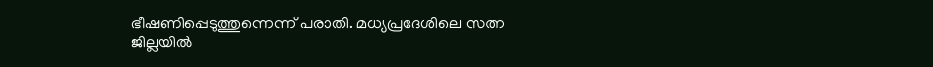ഭീഷണിപ്പെടുത്തുന്നെന്ന് പരാതി. മധ്യപ്രദേശിലെ സത്ന ജില്ലയിൽ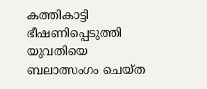കത്തികാട്ടി ഭീഷണിപ്പെടുത്തി യുവതിയെ ബലാത്സംഗം ചെയ്ത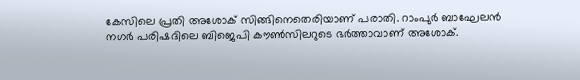കേസിലെ പ്രതി അശോക് സിങ്ങിനെതെരിയാണ് പരാതി. റാംപുർ ബാഘേലൻ നഗർ പരിഷദിലെ ബിജെപി കൗൺസിലറുടെ ഭർത്താവാണ് അശോക്.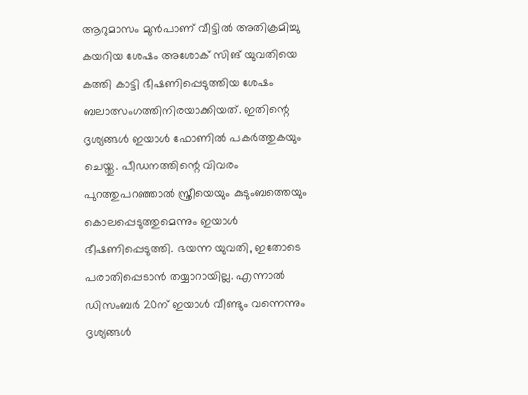ആറുമാസം മുൻപാണ് വീട്ടിൽ അതിക്രമിച്ചു കയറിയ ശേഷം അശോക് സിങ് യുവതിയെ കത്തി കാട്ടി ഭീഷണിപ്പെടുത്തിയ ശേഷം ബലാത്സംഗത്തിനിരയാക്കിയത്. ഇതിന്റെ ദൃശ്യങ്ങൾ ഇയാൾ ഫോണിൽ പകർത്തുകയും ചെയ്തു. പീഡനത്തിന്റെ വിവരം പുറത്തുപറഞ്ഞാൽ സ്ത്രീയെയും കുടുംബത്തെയും കൊലപ്പെടുത്തുമെന്നും ഇയാൾ ഭീഷണിപ്പെടുത്തി. ഭയന്ന യുവതി, ഇതോടെ പരാതിപ്പെടാൻ തയ്യാറായില്ല. എന്നാൽ ഡിസംബർ 20ന് ഇയാൾ വീണ്ടും വന്നെന്നും ദൃശ്യങ്ങൾ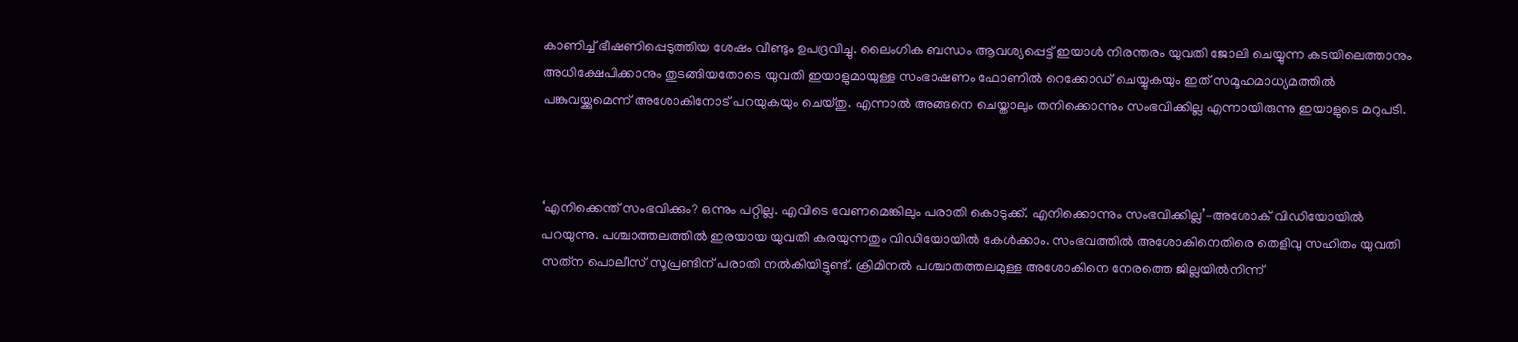കാണിച്ച് ഭീഷണിപ്പെടുത്തിയ ശേഷം വീണ്ടും ഉപദ്രവിച്ചു. ലൈംഗിക ബന്ധം ആവശ്യപ്പെട്ട് ഇയാൾ നിരന്തരം യുവതി ജോലി ചെയ്യുന്ന കടയിലെത്താനും അധിക്ഷേപിക്കാനും തുടങ്ങിയതോടെ യുവതി ഇയാളുമായുള്ള സംഭാഷണം ഫോണിൽ റെക്കോഡ് ചെയ്യുകയും ഇത് സമൂഹമാധ്യമത്തിൽ പങ്കുവയ്ക്കുമെന്ന് അശോകിനോട് പറയുകയും ചെയ്തു. എന്നാൽ അങ്ങനെ ചെയ്താലും തനിക്കൊന്നും സംഭവിക്കില്ല എന്നായിരുന്നു ഇയാളുടെ മറുപടി.



‘എനിക്കെന്ത് സംഭവിക്കും? ഒന്നും പറ്റില്ല. എവിടെ വേണമെങ്കിലും പരാതി കൊടുക്ക്. എനിക്കൊന്നും സംഭവിക്കില്ല’–അശോക് വിഡിയോയിൽ പറയുന്നു. പശ്ചാത്തലത്തിൽ ഇരയായ യുവതി കരയുന്നതും വിഡിയോയിൽ കേൾക്കാം. സംഭവത്തിൽ അശോകിനെതിരെ തെളിവു സഹിതം യുവതി സത്‌ന പൊലീസ് സൂപ്രണ്ടിന് പരാതി നൽകിയിട്ടുണ്ട്. ക്രിമിനൽ പശ്ചാതത്തലമുള്ള അശോകിനെ നേരത്തെ ജില്ലയിൽനിന്ന്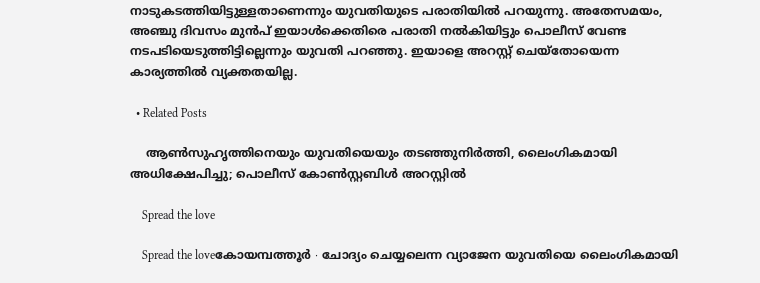നാടുകടത്തിയിട്ടുള്ളതാണെന്നും യുവതിയുടെ പരാതിയിൽ പറയുന്നു. അതേസമയം, അഞ്ചു ദിവസം മുൻപ് ഇയാൾക്കെതിരെ പരാതി നൽകിയിട്ടും പൊലീസ് വേണ്ട നടപടിയെടുത്തിട്ടില്ലെന്നും യുവതി പറഞ്ഞു. ഇയാളെ അറസ്റ്റ് ചെയ്തോയെന്ന കാര്യത്തിൽ വ്യക്തതയില്ല.

  • Related Posts

    ആൺസുഹൃത്തിനെയും യുവതിയെയും തടഞ്ഞുനിർത്തി, ലൈംഗികമായി അധിക്ഷേപിച്ചു; പൊലീസ് കോൺസ്റ്റബിൾ അറസ്റ്റിൽ

    Spread the love

    Spread the loveകോയമ്പത്തൂർ ∙ ചോദ്യം ചെയ്യലെന്ന വ്യാജേന യുവതിയെ ലൈംഗികമായി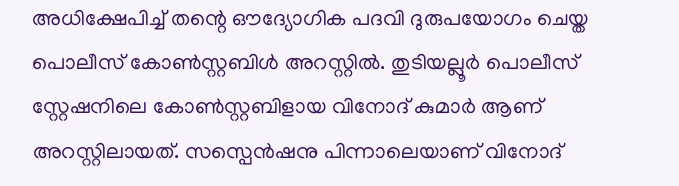അധിക്ഷേപിച്ച് തന്റെ ഔദ്യോഗിക പദവി ദുരുപയോഗം ചെയ്ത പൊലീസ് കോൺസ്റ്റബിൾ അറസ്റ്റിൽ. തുടിയല്ലൂർ പൊലീസ് സ്റ്റേഷനിലെ കോൺസ്റ്റബിളായ വിനോദ് കുമാർ ആണ് അറസ്റ്റിലായത്. സസ്പെൻഷനു പിന്നാലെയാണ് വിനോദ്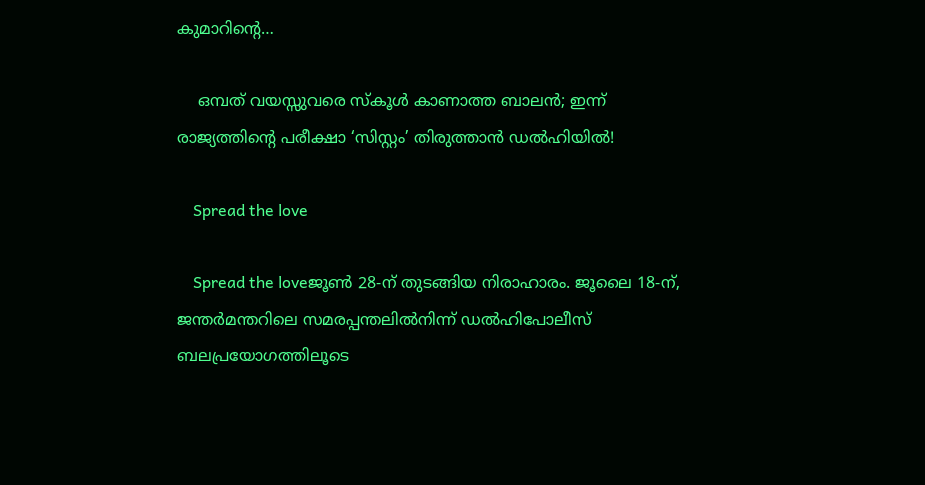കുമാറിന്റെ…

    ഒമ്പത് വയസ്സുവരെ സ്കൂൾ കാണാത്ത ബാലൻ; ഇന്ന് രാജ്യത്തിന്റെ പരീക്ഷാ ‘സിസ്റ്റം’ തിരുത്താൻ ഡൽഹിയിൽ!

    Spread the love

    Spread the loveജൂൺ 28-ന് തുടങ്ങിയ നിരാഹാരം. ജൂലൈ 18-ന്, ജന്തർമന്തറിലെ സമരപ്പന്തലിൽനിന്ന് ഡൽഹിപോലീസ് ബലപ്രയോഗത്തിലൂടെ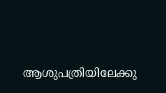ആശുപത്രിയിലേക്കു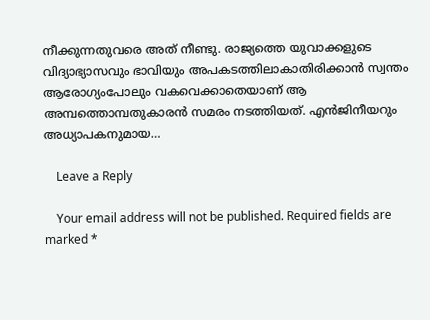നീക്കുന്നതുവരെ അത് നീണ്ടു. രാജ്യത്തെ യുവാക്കളു‍ടെ വിദ്യാഭ്യാസവും ഭാവിയും അപകടത്തിലാകാതിരിക്കാൻ സ്വന്തം ആരോഗ്യംപോലും വകവെക്കാതെയാണ് ആ അമ്പത്തൊമ്പതുകാരൻ സമരം നടത്തിയത്. എൻജിനീയറും അധ്യാപകനുമായ…

    Leave a Reply

    Your email address will not be published. Required fields are marked *